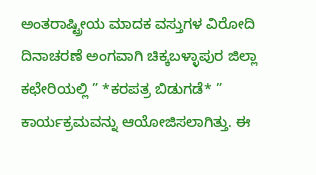ಅಂತರಾಷ್ಟ್ರೀಯ ಮಾದಕ ವಸ್ತುಗಳ ವಿರೋದಿ ದಿನಾಚರಣೆ ಅಂಗವಾಗಿ ಚಿಕ್ಕಬಳ್ಳಾಪುರ ಜಿಲ್ಲಾ ಕಛೇರಿಯಲ್ಲಿ ” *ಕರಪತ್ರ ಬಿಡುಗಡೆ* ” ಕಾರ್ಯಕ್ರಮವನ್ನು ಆಯೋಜಿಸಲಾಗಿತ್ತು. ಈ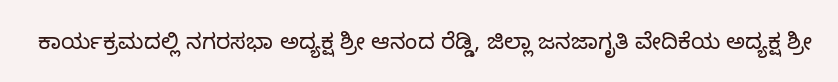ಕಾರ್ಯಕ್ರಮದಲ್ಲಿ ನಗರಸಭಾ ಅದ್ಯಕ್ಷ ಶ್ರೀ ಆನಂದ ರೆಡ್ಡಿ, ಜಿಲ್ಲಾ ಜನಜಾಗೃತಿ ವೇದಿಕೆಯ ಅದ್ಯಕ್ಷ ಶ್ರೀ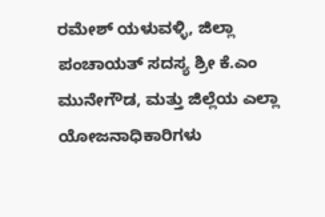ರಮೇಶ್ ಯಳುವಳ್ಳಿ, ಜಿಲ್ಲಾ ಪಂಚಾಯತ್ ಸದಸ್ಯ ಶ್ರೀ ಕೆ.ಎಂ ಮುನೇಗೌಡ, ಮತ್ತು ಜಿಲ್ಲೆಯ ಎಲ್ಲಾ ಯೋಜನಾಧಿಕಾರಿಗಳು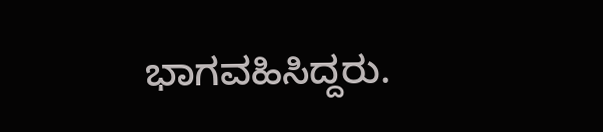ಭಾಗವಹಿಸಿದ್ದರು.